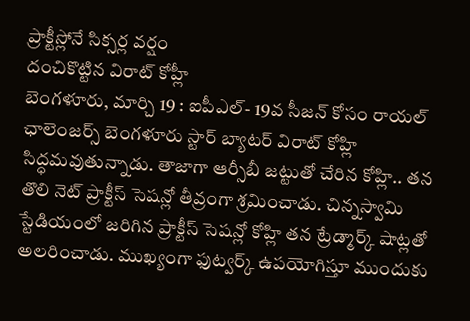ప్రాక్టీస్లోనే సిక్సర్ల వర్షం
దంచికొట్టిన విరాట్ కోహ్లీ
బెంగళూరు, మార్చి 19 : ఐపీఎల్- 19వ సీజన్ కోసం రాయల్ ఛాలెంజర్స్ బెంగళూరు స్టార్ బ్యాటర్ విరాట్ కోహ్లి సిద్ధమవుతున్నాడు. తాజాగా ఆర్సీబీ జట్టుతో చేరిన కోహ్లి.. తన తొలి నెట్ ప్రాక్టీస్ సెషన్లో తీవ్రంగా శ్రమించాడు. చిన్నస్వామి స్టేడియంలో జరిగిన ప్రాక్టీస్ సెషన్లో కోహ్లి తన ట్రేడ్మార్క్ షాట్లతో అలరించాడు. ముఖ్యంగా ఫుట్వర్క్ ఉపయోగిస్తూ ముందుకు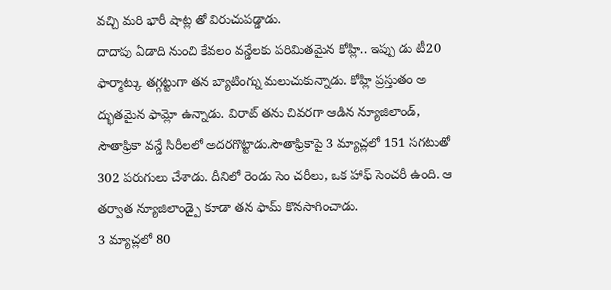వచ్చి మరి భారీ షాట్ల తో విరుచుపడ్డాడు.
దాదాపు ఏడాది నుంచి కేవలం వన్డేలకు పరిమితమైన కోహ్లి.. ఇప్పు డు టీ20 ఫార్మాట్కు తగ్గట్టుగా తన బ్యాటింగ్ను మలుచుకున్నాడు. కోహ్లి ప్రస్తుతం అ ద్భుతమైన ఫామ్లో ఉన్నాడు. విరాట్ తను చివరగా ఆడిన న్యూజిలాండ్, సౌతాఫ్రికా వన్డే సిరీలలో అదరగొట్టాడు.సౌతాఫ్రికాపై 3 మ్యాచ్లలో 151 సగటుతో 302 పరుగులు చేశాడు. దీనిలో రెండు సెం చరీలు, ఒక హాఫ్ సెంచరీ ఉంది. ఆ తర్వాత న్యూజిలాండ్పై కూడా తన ఫామ్ కొనసాగించాడు.
3 మ్యాచ్లలో 80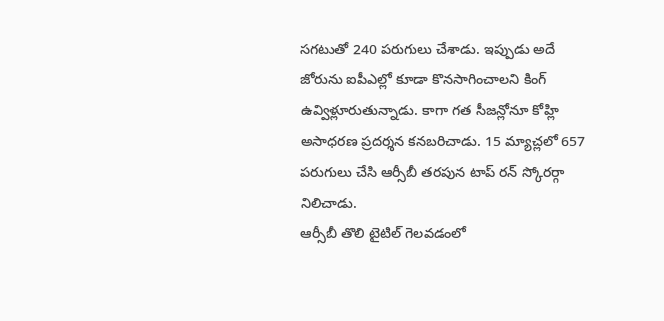సగటుతో 240 పరుగులు చేశాడు. ఇప్పుడు అదే జోరును ఐపీఎల్లో కూడా కొనసాగించాలని కింగ్ ఉవ్విళ్లూరుతున్నాడు. కాగా గత సీజన్లోనూ కోహ్లి అసాధరణ ప్రదర్శన కనబరిచాడు. 15 మ్యాచ్లలో 657 పరుగులు చేసి ఆర్సీబీ తరపున టాప్ రన్ స్కోరర్గా నిలిచాడు.
ఆర్సీబీ తొలి టైటిల్ గెలవడంలో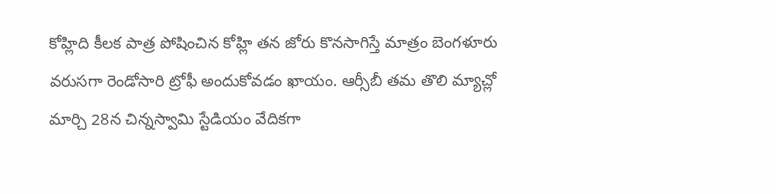కోహ్లిది కీలక పాత్ర పోషించిన కోహ్లి తన జోరు కొనసాగిస్తే మాత్రం బెంగళూరు వరుసగా రెండోసారి ట్రోఫీ అందుకోవడం ఖాయం. ఆర్సీబీ తమ తొలి మ్యాచ్లో మార్చి 28న చిన్నస్వామి స్టేడియం వేదికగా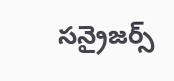సన్రైజర్స్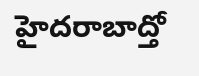హైదరాబాద్తో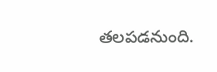తలపడనుంది.